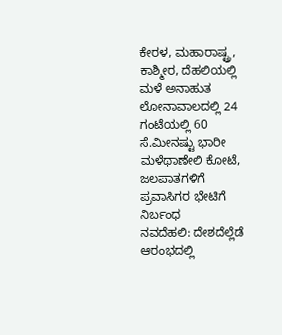ಕೇರಳ, ಮಹಾರಾಷ್ಟ್ರ, ಕಾಶ್ಮೀರ, ದೆಹಲಿಯಲ್ಲಿ ಮಳೆ ಅನಾಹುತ
ಲೋನಾವಾಲದಲ್ಲಿ 24 ಗಂಟೆಯಲ್ಲಿ 60 ಸೆ.ಮೀನಷ್ಟು ಭಾರೀ ಮಳೆಥಾಣೇಲಿ ಕೋಟೆ, ಜಲಪಾತಗಳಿಗೆ ಪ್ರವಾಸಿಗರ ಭೇಟಿಗೆ ನಿರ್ಬಂಧ
ನವದೆಹಲಿ: ದೇಶದೆಲ್ಲೆಡೆ ಆರಂಭದಲ್ಲಿ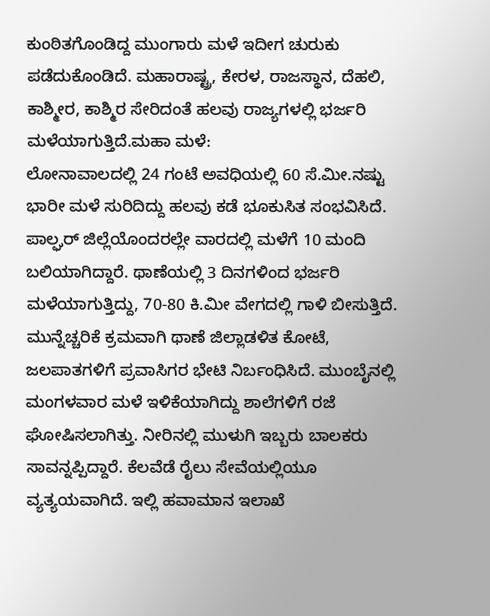ಕುಂಠಿತಗೊಂಡಿದ್ದ ಮುಂಗಾರು ಮಳೆ ಇದೀಗ ಚುರುಕು ಪಡೆದುಕೊಂಡಿದೆ. ಮಹಾರಾಷ್ಟ್ರ, ಕೇರಳ, ರಾಜಸ್ಥಾನ, ದೆಹಲಿ, ಕಾಶ್ಮೀರ, ಕಾಶ್ಮಿರ ಸೇರಿದಂತೆ ಹಲವು ರಾಜ್ಯಗಳಲ್ಲಿ ಭರ್ಜರಿ ಮಳೆಯಾಗುತ್ತಿದೆ.ಮಹಾ ಮಳೆ:
ಲೋನಾವಾಲದಲ್ಲಿ 24 ಗಂಟೆ ಅವಧಿಯಲ್ಲಿ 60 ಸೆ.ಮೀ.ನಷ್ಟು ಭಾರೀ ಮಳೆ ಸುರಿದಿದ್ದು ಹಲವು ಕಡೆ ಭೂಕುಸಿತ ಸಂಭವಿಸಿದೆ. ಪಾಲ್ಘರ್ ಜಿಲ್ಲೆಯೊಂದರಲ್ಲೇ ವಾರದಲ್ಲಿ ಮಳೆಗೆ 10 ಮಂದಿ ಬಲಿಯಾಗಿದ್ದಾರೆ. ಥಾಣೆಯಲ್ಲಿ 3 ದಿನಗಳಿಂದ ಭರ್ಜರಿ ಮಳೆಯಾಗುತ್ತಿದ್ದು, 70-80 ಕಿ.ಮೀ ವೇಗದಲ್ಲಿ ಗಾಳಿ ಬೀಸುತ್ತಿದೆ. ಮುನ್ನೆಚ್ಚರಿಕೆ ಕ್ರಮವಾಗಿ ಥಾಣೆ ಜಿಲ್ಲಾಡಳಿತ ಕೋಟೆ, ಜಲಪಾತಗಳಿಗೆ ಪ್ರವಾಸಿಗರ ಭೇಟಿ ನಿರ್ಬಂಧಿಸಿದೆ. ಮುಂಬೈನಲ್ಲಿ ಮಂಗಳವಾರ ಮಳೆ ಇಳಿಕೆಯಾಗಿದ್ದು ಶಾಲೆಗಳಿಗೆ ರಜೆ ಘೋಷಿಸಲಾಗಿತ್ತು. ನೀರಿನಲ್ಲಿ ಮುಳುಗಿ ಇಬ್ಬರು ಬಾಲಕರು ಸಾವನ್ನಪ್ಪಿದ್ದಾರೆ. ಕೆಲವೆಡೆ ರೈಲು ಸೇವೆಯಲ್ಲಿಯೂ ವ್ಯತ್ಯಯವಾಗಿದೆ. ಇಲ್ಲಿ ಹವಾಮಾನ ಇಲಾಖೆ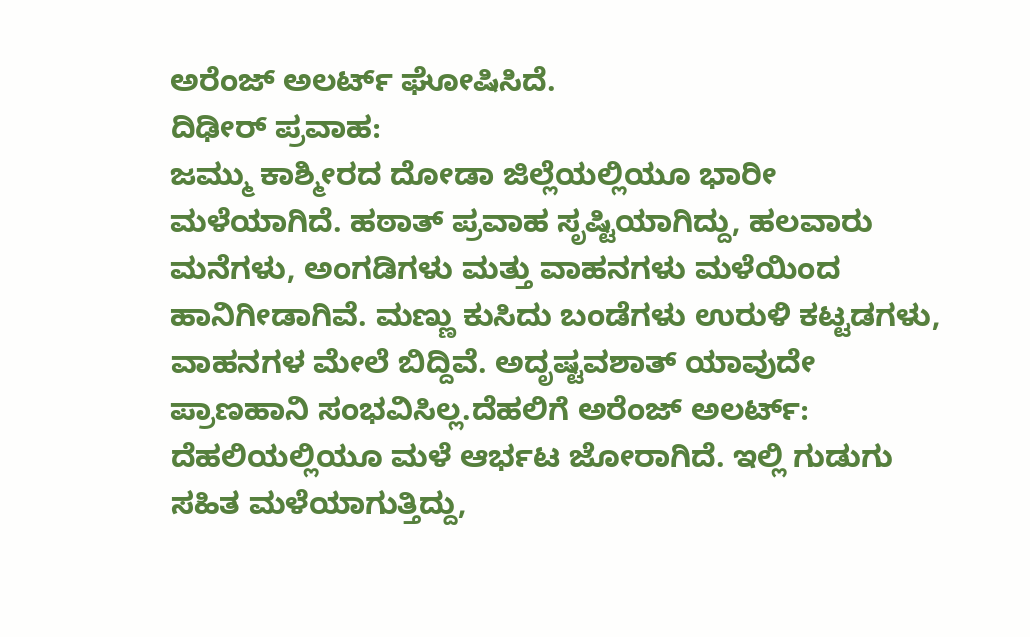ಅರೆಂಜ್ ಅಲರ್ಟ್ ಘೋಷಿಸಿದೆ.
ದಿಢೀರ್ ಪ್ರವಾಹ:
ಜಮ್ಮು ಕಾಶ್ಮೀರದ ದೋಡಾ ಜಿಲ್ಲೆಯಲ್ಲಿಯೂ ಭಾರೀ ಮಳೆಯಾಗಿದೆ. ಹಠಾತ್ ಪ್ರವಾಹ ಸೃಷ್ಟಿಯಾಗಿದ್ದು, ಹಲವಾರು ಮನೆಗಳು, ಅಂಗಡಿಗಳು ಮತ್ತು ವಾಹನಗಳು ಮಳೆಯಿಂದ ಹಾನಿಗೀಡಾಗಿವೆ. ಮಣ್ಣು ಕುಸಿದು ಬಂಡೆಗಳು ಉರುಳಿ ಕಟ್ಟಡಗಳು, ವಾಹನಗಳ ಮೇಲೆ ಬಿದ್ದಿವೆ. ಅದೃಷ್ಟವಶಾತ್ ಯಾವುದೇ ಪ್ರಾಣಹಾನಿ ಸಂಭವಿಸಿಲ್ಲ.ದೆಹಲಿಗೆ ಅರೆಂಜ್ ಅಲರ್ಟ್:
ದೆಹಲಿಯಲ್ಲಿಯೂ ಮಳೆ ಆರ್ಭಟ ಜೋರಾಗಿದೆ. ಇಲ್ಲಿ ಗುಡುಗು ಸಹಿತ ಮಳೆಯಾಗುತ್ತಿದ್ದು,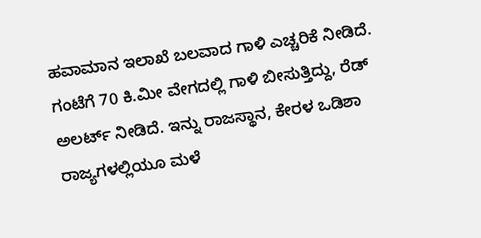ಹವಾಮಾನ ಇಲಾಖೆ ಬಲವಾದ ಗಾಳಿ ಎಚ್ಚರಿಕೆ ನೀಡಿದೆ. ಗಂಟೆಗೆ 70 ಕಿ.ಮೀ ವೇಗದಲ್ಲಿ ಗಾಳಿ ಬೀಸುತ್ತಿದ್ದು, ರೆಡ್ ಅಲರ್ಟ್ ನೀಡಿದೆ. ಇನ್ನು ರಾಜಸ್ಥಾನ, ಕೇರಳ ಒಡಿಶಾ ರಾಜ್ಯಗಳಲ್ಲಿಯೂ ಮಳೆ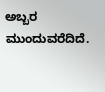ಅಬ್ಬರ ಮುಂದುವರೆದಿದೆ.